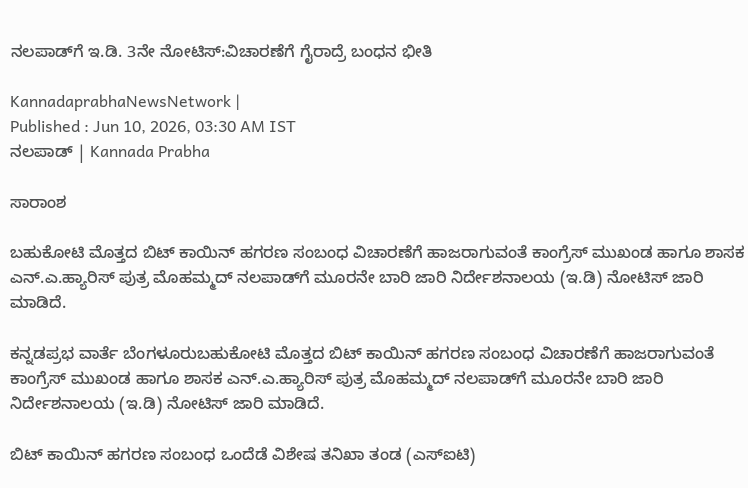ನಲಪಾಡ್‌ಗೆ ಇ.ಡಿ. 3ನೇ ನೋಟಿಸ್‌:ವಿಚಾರಣೆಗೆ ಗೈರಾದ್ರೆ ಬಂಧನ ಭೀತಿ

KannadaprabhaNewsNetwork |
Published : Jun 10, 2026, 03:30 AM IST
ನಲಪಾಡ್‌ | Kannada Prabha

ಸಾರಾಂಶ

ಬಹುಕೋಟಿ ಮೊತ್ತದ ಬಿಟ್‌ ಕಾಯಿನ್‌ ಹಗರಣ ಸಂಬಂಧ ವಿಚಾರಣೆಗೆ ಹಾಜರಾಗುವಂತೆ ಕಾಂಗ್ರೆಸ್‌ ಮುಖಂಡ ಹಾಗೂ ಶಾಸಕ ಎನ್.ಎ.ಹ್ಯಾರಿಸ್ ಪುತ್ರ ಮೊಹಮ್ಮದ್‌ ನಲಪಾಡ್‌ಗೆ ಮೂರನೇ ಬಾರಿ ಜಾರಿ ನಿರ್ದೇಶನಾಲಯ (ಇ.ಡಿ) ನೋಟಿಸ್‌ ಜಾರಿ ಮಾಡಿದೆ.

ಕನ್ನಡಪ್ರಭ ವಾರ್ತೆ ಬೆಂಗಳೂರುಬಹುಕೋಟಿ ಮೊತ್ತದ ಬಿಟ್‌ ಕಾಯಿನ್‌ ಹಗರಣ ಸಂಬಂಧ ವಿಚಾರಣೆಗೆ ಹಾಜರಾಗುವಂತೆ ಕಾಂಗ್ರೆಸ್‌ ಮುಖಂಡ ಹಾಗೂ ಶಾಸಕ ಎನ್.ಎ.ಹ್ಯಾರಿಸ್ ಪುತ್ರ ಮೊಹಮ್ಮದ್‌ ನಲಪಾಡ್‌ಗೆ ಮೂರನೇ ಬಾರಿ ಜಾರಿ ನಿರ್ದೇಶನಾಲಯ (ಇ.ಡಿ) ನೋಟಿಸ್‌ ಜಾರಿ ಮಾಡಿದೆ.

ಬಿಟ್‌ ಕಾಯಿನ್‌ ಹಗರಣ ಸಂಬಂಧ ಒಂದೆಡೆ ವಿಶೇಷ ತನಿಖಾ ತಂಡ (ಎಸ್‌ಐಟಿ)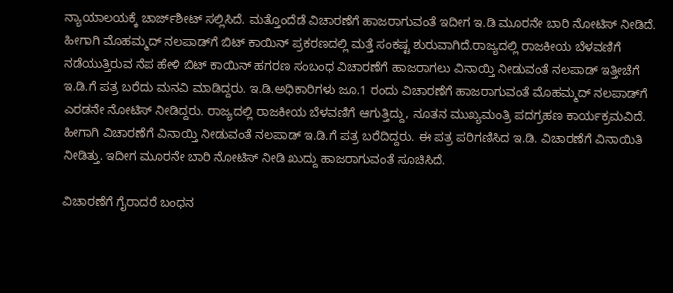ನ್ಯಾಯಾಲಯಕ್ಕೆ ಚಾರ್ಜ್‌ಶೀಟ್‌ ಸಲ್ಲಿಸಿದೆ. ಮತ್ತೊಂದೆಡೆ ವಿಚಾರಣೆಗೆ ಹಾಜರಾಗುವಂತೆ ಇದೀಗ ಇ.ಡಿ ಮೂರನೇ ಬಾರಿ ನೋಟಿಸ್‌ ನೀಡಿದೆ. ಹೀಗಾಗಿ ಮೊಹಮ್ಮದ್‌ ನಲಪಾಡ್‌ಗೆ ಬಿಟ್‌ ಕಾಯಿನ್‌ ಪ್ರಕರಣದಲ್ಲಿ ಮತ್ತೆ ಸಂಕಷ್ಟ ಶುರುವಾಗಿದೆ.ರಾಜ್ಯದಲ್ಲಿ ರಾಜಕೀಯ ಬೆಳವಣಿಗೆ ನಡೆಯುತ್ತಿರುವ ನೆಪ ಹೇಳಿ ಬಿಟ್ ಕಾಯಿನ್ ಹಗರಣ ಸಂಬಂಧ ವಿಚಾರಣೆಗೆ ಹಾಜರಾಗಲು ವಿನಾಯ್ತಿ ನೀಡುವಂತೆ ನಲಪಾಡ್ ಇತ್ತೀಚೆಗೆ ಇ.ಡಿ.ಗೆ ಪತ್ರ ಬರೆದು ಮನವಿ ಮಾಡಿದ್ದರು. ಇ.ಡಿ.ಅಧಿಕಾರಿಗಳು ಜೂ.1 ರಂದು ವಿಚಾರಣೆಗೆ ಹಾಜರಾಗುವಂತೆ ಮೊಹಮ್ಮದ್ ನಲಪಾಡ್‌ಗೆ ಎರಡನೇ ನೋಟಿಸ್ ನೀಡಿದ್ದರು. ರಾಜ್ಯದಲ್ಲಿ ರಾಜಕೀಯ ಬೆಳವಣಿಗೆ ಆಗುತ್ತಿದ್ದು, ನೂತನ ಮುಖ್ಯಮಂತ್ರಿ ಪದಗ್ರಹಣ ಕಾರ್ಯಕ್ರಮವಿದೆ. ಹೀಗಾಗಿ ವಿಚಾರಣೆಗೆ ವಿನಾಯ್ತಿ ನೀಡುವಂತೆ ನಲಪಾಡ್ ಇ.ಡಿ.ಗೆ ಪತ್ರ ಬರೆದಿದ್ದರು. ಈ ಪತ್ರ ಪರಿಗಣಿಸಿದ ಇ.ಡಿ. ವಿಚಾರಣೆಗೆ ವಿನಾಯಿತಿ ನೀಡಿತ್ತು. ಇದೀಗ ಮೂರನೇ ಬಾರಿ ನೋಟಿಸ್‌ ನೀಡಿ ಖುದ್ದು ಹಾಜರಾಗುವಂತೆ ಸೂಚಿಸಿದೆ.

ವಿಚಾರಣೆಗೆ ಗೈರಾದರೆ ಬಂಧನ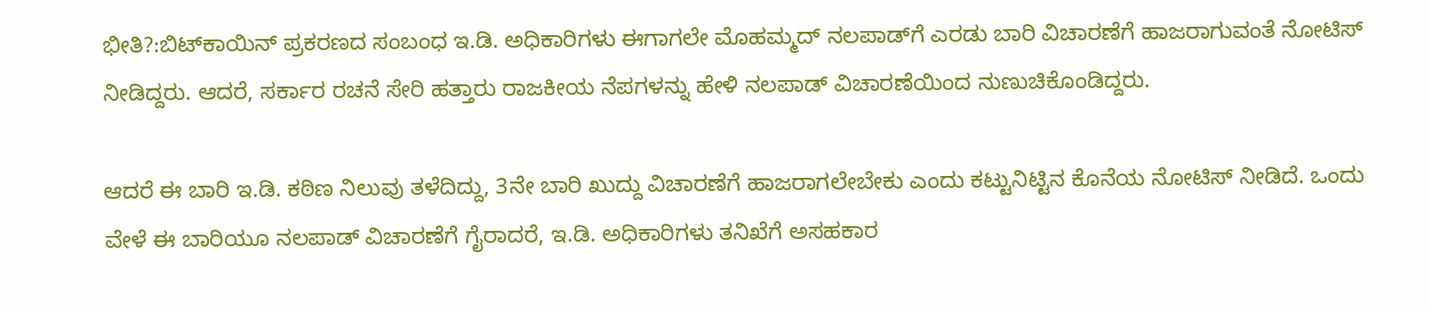ಭೀತಿ?:ಬಿಟ್‌ಕಾಯಿನ್ ಪ್ರಕರಣದ ಸಂಬಂಧ ಇ.ಡಿ. ಅಧಿಕಾರಿಗಳು ಈಗಾಗಲೇ ಮೊಹಮ್ಮದ್ ನಲಪಾಡ್‌ಗೆ ಎರಡು ಬಾರಿ ವಿಚಾರಣೆಗೆ ಹಾಜರಾಗುವಂತೆ ನೋಟಿಸ್ ನೀಡಿದ್ದರು. ಆದರೆ, ಸರ್ಕಾರ ರಚನೆ ಸೇರಿ ಹತ್ತಾರು ರಾಜಕೀಯ ನೆಪಗಳನ್ನು ಹೇಳಿ ನಲಪಾಡ್ ವಿಚಾರಣೆಯಿಂದ ನುಣುಚಿಕೊಂಡಿದ್ದರು.

ಆದರೆ ಈ ಬಾರಿ ಇ.ಡಿ. ಕಠಿಣ ನಿಲುವು ತಳೆದಿದ್ದು, 3ನೇ ಬಾರಿ ಖುದ್ದು ವಿಚಾರಣೆಗೆ ಹಾಜರಾಗಲೇಬೇಕು ಎಂದು ಕಟ್ಟುನಿಟ್ಟಿನ ಕೊನೆಯ ನೋಟಿಸ್‌ ನೀಡಿದೆ. ಒಂದು ವೇಳೆ ಈ ಬಾರಿಯೂ ನಲಪಾಡ್ ವಿಚಾರಣೆಗೆ ಗೈರಾದರೆ, ಇ.ಡಿ. ಅಧಿಕಾರಿಗಳು ತನಿಖೆಗೆ ಅಸಹಕಾರ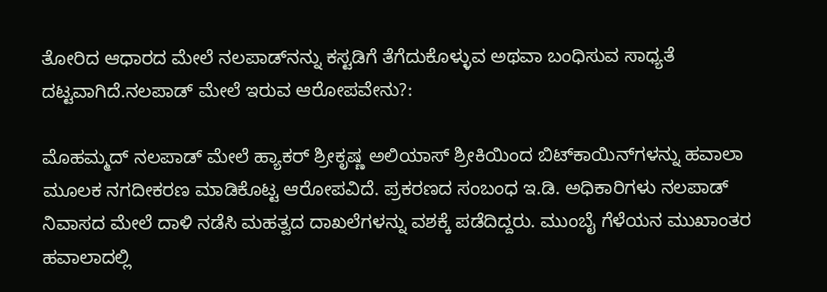ತೋರಿದ ಆಧಾರದ ಮೇಲೆ ನಲಪಾಡ್‌ನನ್ನು ಕಸ್ಟಡಿಗೆ ತೆಗೆದುಕೊಳ್ಳುವ ಅಥವಾ ಬಂಧಿಸುವ ಸಾಧ್ಯತೆ ದಟ್ಟವಾಗಿದೆ.ನಲಪಾಡ್‌ ಮೇಲೆ ಇರುವ ಆರೋಪವೇನು?:

ಮೊಹಮ್ಮದ್‌ ನಲಪಾಡ್‌ ಮೇಲೆ ಹ್ಯಾಕರ್ ಶ್ರೀಕೃಷ್ಣ ಅಲಿಯಾಸ್‌ ಶ್ರೀಕಿಯಿಂದ ಬಿಟ್‌ಕಾಯಿನ್‌ಗಳನ್ನು ಹವಾಲಾ ಮೂಲಕ ನಗದೀಕರಣ ಮಾಡಿಕೊಟ್ಟ ಆರೋಪವಿದೆ. ಪ್ರಕರಣದ ಸಂಬಂಧ ಇ.ಡಿ. ಅಧಿಕಾರಿಗಳು ನಲಪಾಡ್‌ ನಿವಾಸದ ಮೇಲೆ ದಾಳಿ ನಡೆಸಿ ಮಹತ್ವದ ದಾಖಲೆಗಳನ್ನು ವಶಕ್ಕೆ ಪಡೆದಿದ್ದರು. ಮುಂಬೈ ಗೆಳೆಯನ ಮುಖಾಂತರ ಹವಾಲಾದಲ್ಲಿ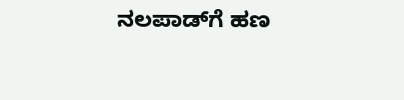ನಲಪಾಡ್‌ಗೆ ಹಣ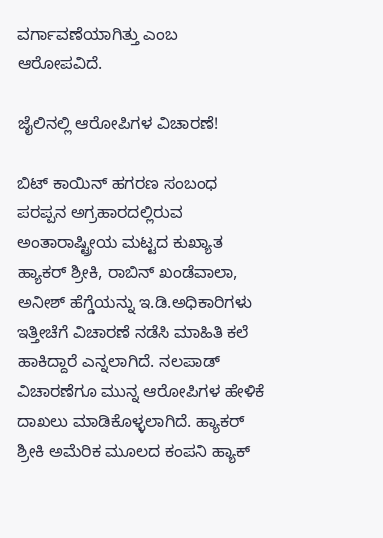ವರ್ಗಾವಣೆಯಾಗಿತ್ತು ಎಂಬ ಆರೋಪವಿದೆ.

ಜೈಲಿನಲ್ಲಿ ಆರೋಪಿಗಳ ವಿಚಾರಣೆ!

ಬಿಟ್‌ ಕಾಯಿನ್‌ ಹಗರಣ ಸಂಬಂಧ ಪರಪ್ಪನ ಅಗ್ರಹಾರದಲ್ಲಿರುವ ಅಂತಾರಾಷ್ಟ್ರೀಯ ಮಟ್ಟದ ಕುಖ್ಯಾತ ಹ್ಯಾಕರ್‌ ಶ್ರೀಕಿ, ರಾಬಿನ್‌ ಖಂಡೆವಾಲಾ, ಅನೀಶ್‌ ಹೆಗ್ಡೆಯನ್ನು ಇ.ಡಿ.ಅಧಿಕಾರಿಗಳು ಇತ್ತೀಚೆಗೆ ವಿಚಾರಣೆ ನಡೆಸಿ ಮಾಹಿತಿ ಕಲೆ ಹಾಕಿದ್ದಾರೆ ಎನ್ನಲಾಗಿದೆ. ನಲಪಾಡ್‌ ವಿಚಾರಣೆಗೂ ಮುನ್ನ ಆರೋಪಿಗಳ ಹೇಳಿಕೆ ದಾಖಲು ಮಾಡಿಕೊಳ್ಳಲಾಗಿದೆ. ಹ್ಯಾಕರ್‌ ಶ್ರೀಕಿ ಅಮೆರಿಕ ಮೂಲದ ಕಂಪನಿ ಹ್ಯಾಕ್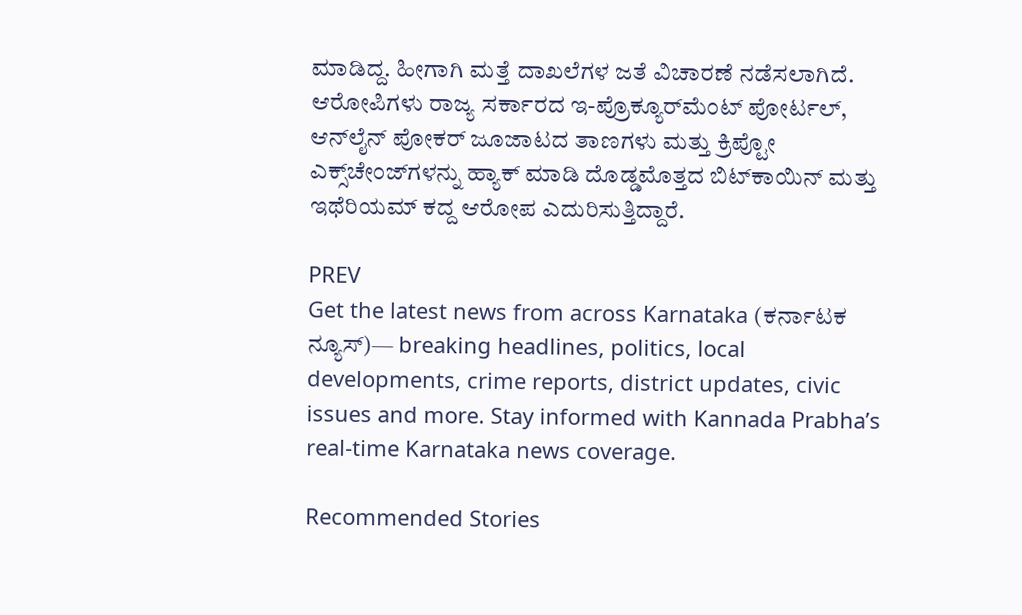ಮಾಡಿದ್ದ. ಹೀಗಾಗಿ ಮತ್ತೆ ದಾಖಲೆಗಳ ಜತೆ ವಿಚಾರಣೆ ನಡೆಸಲಾಗಿದೆ. ಆರೋಪಿಗಳು ರಾಜ್ಯ ಸರ್ಕಾರದ ಇ-ಪ್ರೊಕ್ಯೂರ್‌ಮೆಂಟ್ ಪೋರ್ಟಲ್, ಆನ್‌ಲೈನ್ ಪೋಕರ್ ಜೂಜಾಟದ ತಾಣಗಳು ಮತ್ತು ಕ್ರಿಪ್ಟೋ ಎಕ್ಸ್‌ಚೇಂಜ್‌ಗಳನ್ನು ಹ್ಯಾಕ್ ಮಾಡಿ ದೊಡ್ಡಮೊತ್ತದ ಬಿಟ್‌ಕಾಯಿನ್ ಮತ್ತು ಇಥೆರಿಯಮ್ ಕದ್ದ ಆರೋಪ ಎದುರಿಸುತ್ತಿದ್ದಾರೆ.

PREV
Get the latest news from across Karnataka (ಕರ್ನಾಟಕ ನ್ಯೂಸ್)— breaking headlines, politics, local developments, crime reports, district updates, civic issues and more. Stay informed with Kannada Prabha’s real‑time Karnataka news coverage.

Recommended Stories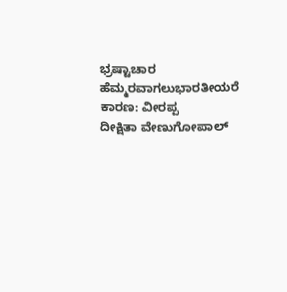ಭ್ರಷ್ಟಾಚಾರ ಹೆಮ್ಮರವಾಗಲುಭಾರತೀಯರೆ ಕಾರಣ: ವೀರಪ್ಪ
ದೀಕ್ಷಿತಾ ವೇಣುಗೋಪಾಲ್‌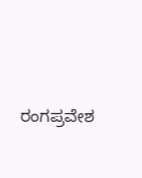ರಂಗಪ್ರವೇಶ